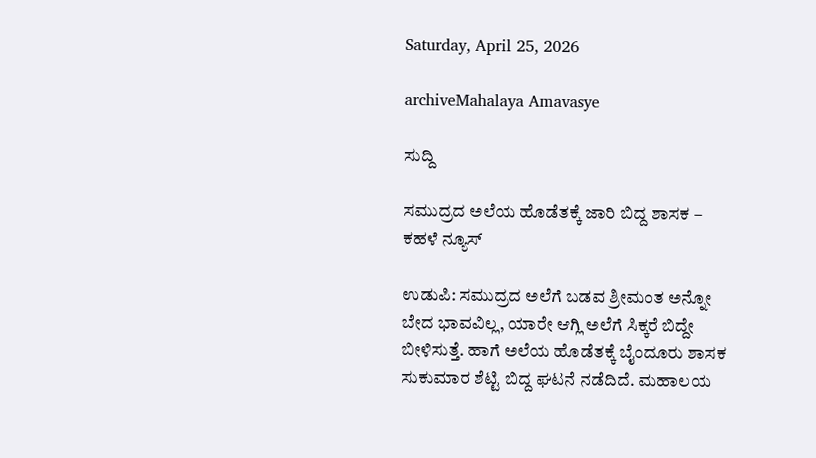Saturday, April 25, 2026

archiveMahalaya Amavasye

ಸುದ್ದಿ

ಸಮುದ್ರದ ಅಲೆಯ ಹೊಡೆತಕ್ಕೆ ಜಾರಿ ಬಿದ್ದ ಶಾಸಕ – ಕಹಳೆ ನ್ಯೂಸ್

ಉಡುಪಿ: ಸಮುದ್ರದ ಅಲೆಗೆ ಬಡವ ಶ್ರೀಮಂತ ಅನ್ನೋ ಬೇದ ಭಾವವಿಲ್ಲ, ಯಾರೇ ಆಗ್ಲಿ ಅಲೆಗೆ ಸಿಕ್ಕರೆ ಬಿದ್ದೇ ಬೀಳಿಸುತ್ತೆ. ಹಾಗೆ ಅಲೆಯ ಹೊಡೆತಕ್ಕೆ ಬೈಂದೂರು ಶಾಸಕ ಸುಕುಮಾರ ಶೆಟ್ಟಿ ಬಿದ್ದ ಘಟನೆ ನಡೆದಿದೆ. ಮಹಾಲಯ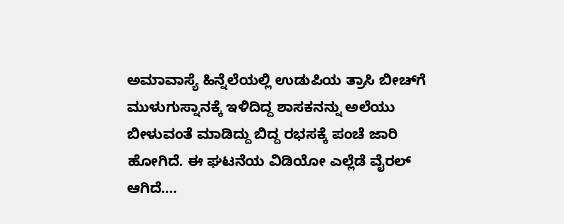ಅಮಾವಾಸ್ಯೆ ಹಿನ್ನೆಲೆಯಲ್ಲಿ ಉಡುಪಿಯ ತ್ರಾಸಿ ಬೀಚ್‌ಗೆ ಮುಳುಗುಸ್ನಾನಕ್ಕೆ ಇಳಿದಿದ್ದ ಶಾಸಕನನ್ನು ಅಲೆಯು ಬೀಳುವಂತೆ ಮಾಡಿದ್ದು ಬಿದ್ದ ರಭಸಕ್ಕೆ ಪಂಚೆ ಜಾರಿ ಹೋಗಿದೆ. ಈ ಘಟನೆಯ ವಿಡಿಯೋ ಎಲ್ಲೆಡೆ ವೈರಲ್ ಆಗಿದೆ....